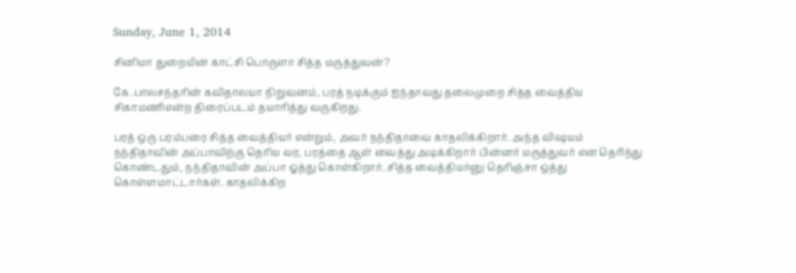Sunday, June 1, 2014

சினிமா துறையின் காட்சி பொருளா சித்த மருத்துவன்?

கே.பாலசந்தரின் கவிதாலயா நிறுவனம், பரத் நடிக்கும் ஐந்தாவது தலைமுறை சித்த வைத்திய சிகாமணிஎன்ற திரைப்படம் தயாரித்து வருகிறது.

பரத் ஒரு பரம்பரை சித்த வைத்தியர் என்றும், அவர் நந்திதாவை காதலிக்கிறார். அந்த விஷயம் நந்திதாவின் அப்பாவிற்கு தெரிய வர, பரத்தை ஆள் வைத்து அடிக்கிறார் பின்னர் மருத்துவர் என தெரிந்து கொண்டதும், நந்திதாவின் அப்பா ஓத்து கொள்கிறார். சித்த வைத்தியர்னு தெரிஞ்சா ஒத்து கொள்ளமாட்டார்கள். காதலிக்கிற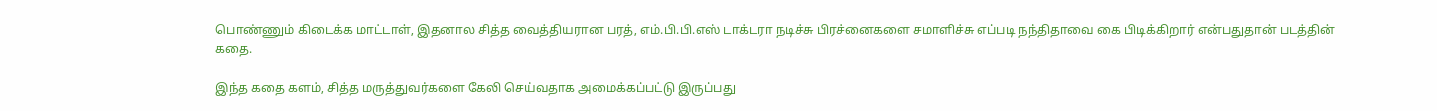பொண்ணும் கிடைக்க மாட்டாள், இதனால சித்த வைத்தியரான பரத், எம்.பி.பி.எஸ் டாக்டரா நடிச்சு பிரச்னைகளை சமாளிச்சு எப்படி நந்திதாவை கை பிடிக்கிறார் என்பதுதான் படத்தின் கதை.

இந்த கதை களம், சித்த மருத்துவர்களை கேலி செய்வதாக அமைக்கப்பட்டு இருப்பது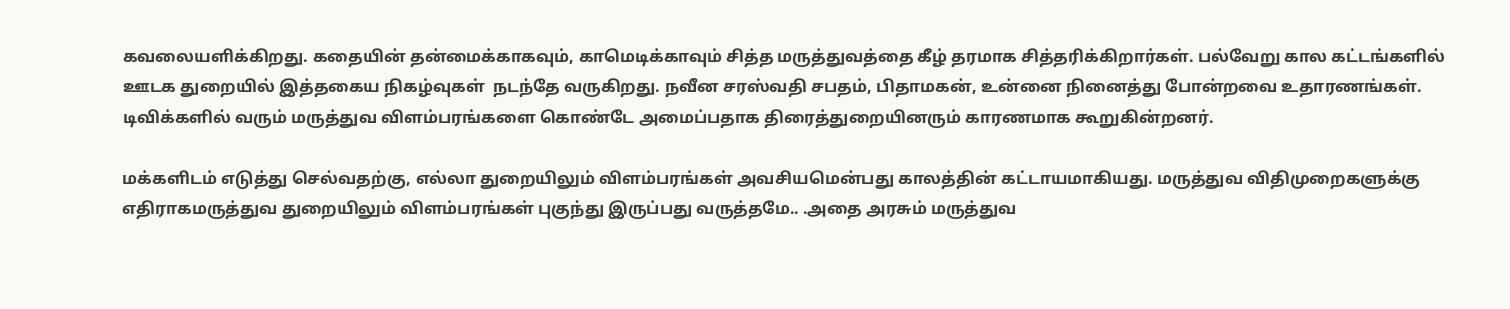கவலையளிக்கிறது. கதையின் தன்மைக்காகவும், காமெடிக்காவும் சித்த மருத்துவத்தை கீழ் தரமாக சித்தரிக்கிறார்கள். பல்வேறு கால கட்டங்களில் ஊடக துறையில் இத்தகைய நிகழ்வுகள்  நடந்தே வருகிறது. நவீன சரஸ்வதி சபதம், பிதாமகன், உன்னை நினைத்து போன்றவை உதாரணங்கள். டிவிக்களில் வரும் மருத்துவ விளம்பரங்களை கொண்டே அமைப்பதாக திரைத்துறையினரும் காரணமாக கூறுகின்றனர்.

மக்களிடம் எடுத்து செல்வதற்கு, எல்லா துறையிலும் விளம்பரங்கள் அவசியமென்பது காலத்தின் கட்டாயமாகியது. மருத்துவ விதிமுறைகளுக்கு எதிராகமருத்துவ துறையிலும் விளம்பரங்கள் புகுந்து இருப்பது வருத்தமே.. .அதை அரசும் மருத்துவ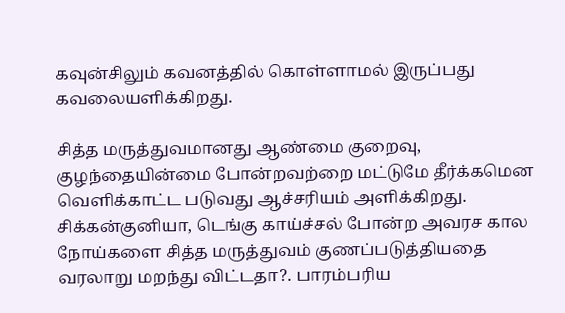கவுன்சிலும் கவனத்தில் கொள்ளாமல் இருப்பது கவலையளிக்கிறது.

சித்த மருத்துவமானது ஆண்மை குறைவு, குழந்தையின்மை போன்றவற்றை மட்டுமே தீர்க்கமென வெளிக்காட்ட படுவது ஆச்சரியம் அளிக்கிறது. சிக்கன்குனியா, டெங்கு காய்ச்சல் போன்ற அவரச கால நோய்களை சித்த மருத்துவம் குணப்படுத்தியதை வரலாறு மறந்து விட்டதா?. பாரம்பரிய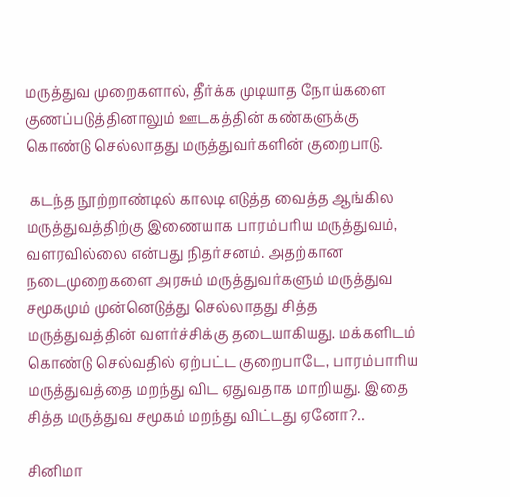மருத்துவ முறைகளால், தீர்க்க முடியாத நோய்களை குணப்படுத்தினாலும் ஊடகத்தின் கண்களுக்கு கொண்டு செல்லாதது மருத்துவர்களின் குறைபாடு.

 கடந்த நூற்றாண்டில் காலடி எடுத்த வைத்த ஆங்கில மருத்துவத்திற்கு இணையாக பாரம்பரிய மருத்துவம், வளரவில்லை என்பது நிதர்சனம். அதற்கான நடைமுறைகளை அரசும் மருத்துவர்களும் மருத்துவ சமூகமும் முன்னெடுத்து செல்லாதது சித்த மருத்துவத்தின் வளர்ச்சிக்கு தடையாகியது. மக்களிடம் கொண்டு செல்வதில் ஏற்பட்ட குறைபாடே, பாரம்பாரிய மருத்துவத்தை மறந்து விட ஏதுவதாக மாறியது. இதை சித்த மருத்துவ சமூகம் மறந்து விட்டது ஏனோ?..

சினிமா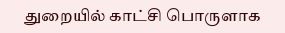துறையில் காட்சி பொருளாக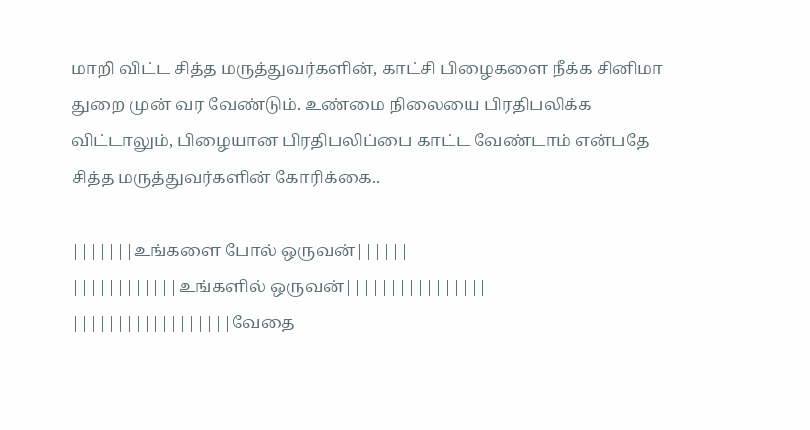மாறி விட்ட சித்த மருத்துவர்களின், காட்சி பிழைகளை நீக்க சினிமா துறை முன் வர வேண்டும். உண்மை நிலையை பிரதிபலிக்க விட்டாலும், பிழையான பிரதிபலிப்பை காட்ட வேண்டாம் என்பதே சித்த மருத்துவர்களின் கோரிக்கை..

|||||||உங்களை போல் ஒருவன்||||||
||||||||||||உங்களில் ஒருவன்||||||||||||||||
||||||||||||||||||வேதை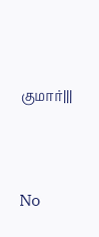குமார்|||




No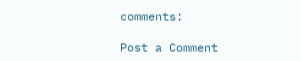comments:

Post a Comment